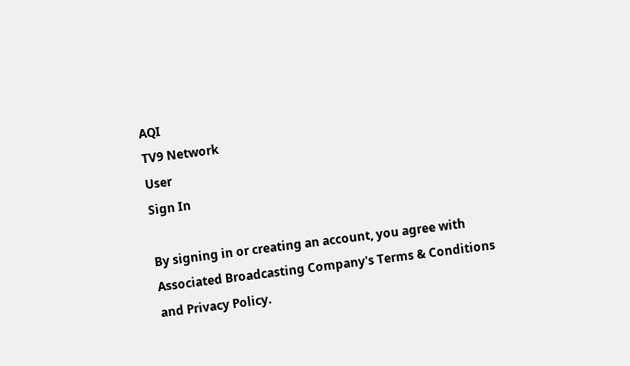AQI
TV9 Network
User
Sign In

By signing in or creating an account, you agree with Associated Broadcasting Company's Terms & Conditions and Privacy Policy.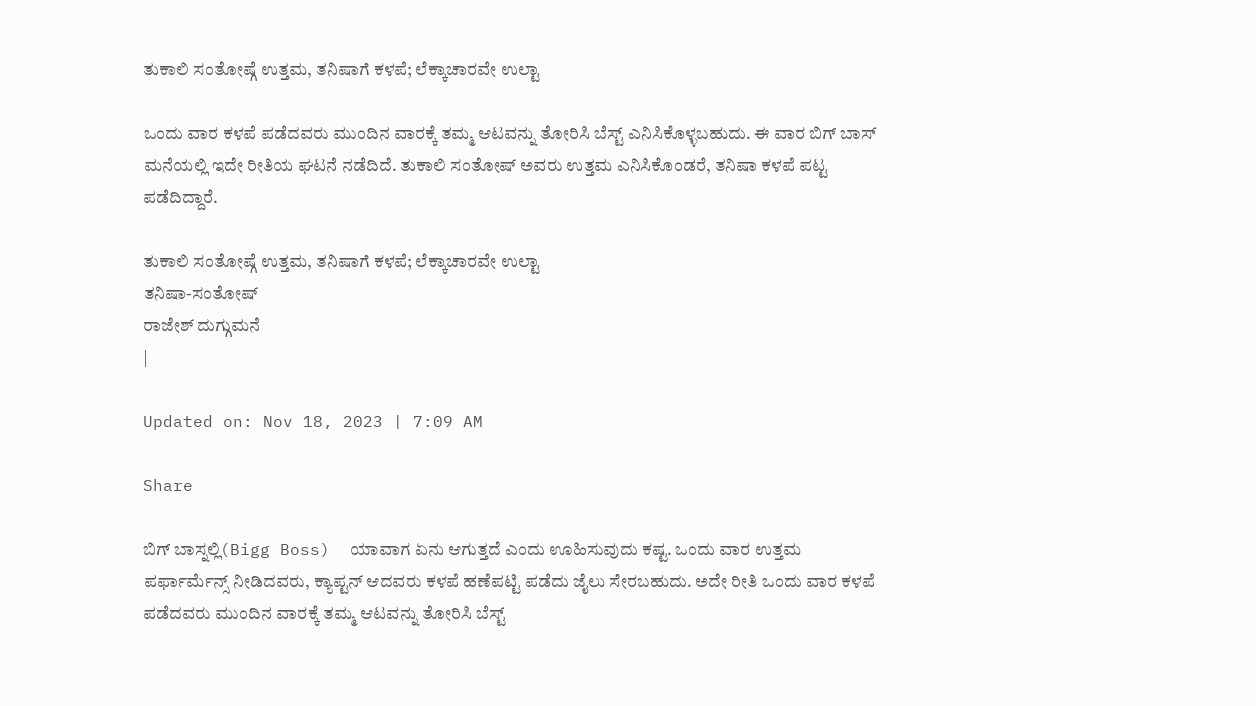ತುಕಾಲಿ ಸಂತೋಷ್ಗೆ ಉತ್ತಮ, ತನಿಷಾಗೆ ಕಳಪೆ; ಲೆಕ್ಕಾಚಾರವೇ ಉಲ್ಟಾ

ಒಂದು ವಾರ ಕಳಪೆ ಪಡೆದವರು ಮುಂದಿನ ವಾರಕ್ಕೆ ತಮ್ಮ ಆಟವನ್ನು ತೋರಿಸಿ ಬೆಸ್ಟ್ ಎನಿಸಿಕೊಳ್ಳಬಹುದು. ಈ ವಾರ ಬಿಗ್ ಬಾಸ್ ಮನೆಯಲ್ಲಿ ಇದೇ ರೀತಿಯ ಘಟನೆ ನಡೆದಿದೆ. ತುಕಾಲಿ ಸಂತೋಷ್ ಅವರು ಉತ್ತಮ ಎನಿಸಿಕೊಂಡರೆ, ತನಿಷಾ ಕಳಪೆ ಪಟ್ಟ ಪಡೆದಿದ್ದಾರೆ.

ತುಕಾಲಿ ಸಂತೋಷ್ಗೆ ಉತ್ತಮ, ತನಿಷಾಗೆ ಕಳಪೆ; ಲೆಕ್ಕಾಚಾರವೇ ಉಲ್ಟಾ
ತನಿಷಾ-ಸಂತೋಷ್
ರಾಜೇಶ್ ದುಗ್ಗುಮನೆ
|

Updated on: Nov 18, 2023 | 7:09 AM

Share

ಬಿಗ್ ಬಾಸ್ನಲ್ಲಿ(Bigg Boss)  ಯಾವಾಗ ಏನು ಆಗುತ್ತದೆ ಎಂದು ಊಹಿಸುವುದು ಕಷ್ಟ. ಒಂದು ವಾರ ಉತ್ತಮ ಪರ್ಫಾರ್ಮೆನ್ಸ್ ನೀಡಿದವರು, ಕ್ಯಾಪ್ಟನ್ ಆದವರು ಕಳಪೆ ಹಣೆಪಟ್ಟಿ ಪಡೆದು ಜೈಲು ಸೇರಬಹುದು. ಅದೇ ರೀತಿ ಒಂದು ವಾರ ಕಳಪೆ ಪಡೆದವರು ಮುಂದಿನ ವಾರಕ್ಕೆ ತಮ್ಮ ಆಟವನ್ನು ತೋರಿಸಿ ಬೆಸ್ಟ್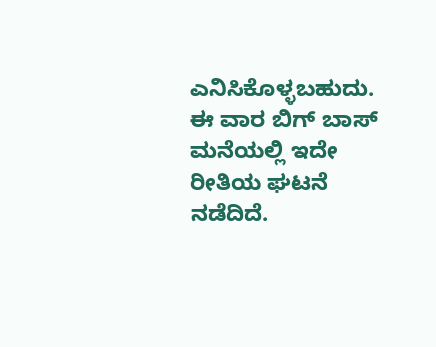ಎನಿಸಿಕೊಳ್ಳಬಹುದು. ಈ ವಾರ ಬಿಗ್ ಬಾಸ್ ಮನೆಯಲ್ಲಿ ಇದೇ ರೀತಿಯ ಘಟನೆ ನಡೆದಿದೆ.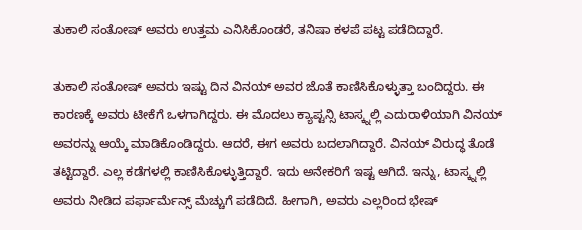ತುಕಾಲಿ ಸಂತೋಷ್ ಅವರು ಉತ್ತಮ ಎನಿಸಿಕೊಂಡರೆ, ತನಿಷಾ ಕಳಪೆ ಪಟ್ಟ ಪಡೆದಿದ್ದಾರೆ.

ತುಕಾಲಿ ಸಂತೋಷ್ ಅವರು ಇಷ್ಟು ದಿನ ವಿನಯ್ ಅವರ ಜೊತೆ ಕಾಣಿಸಿಕೊಳ್ಳುತ್ತಾ ಬಂದಿದ್ದರು. ಈ ಕಾರಣಕ್ಕೆ ಅವರು ಟೀಕೆಗೆ ಒಳಗಾಗಿದ್ದರು. ಈ ಮೊದಲು ಕ್ಯಾಪ್ಟನ್ಸಿ ಟಾಸ್ಕ್ನಲ್ಲಿ ಎದುರಾಳಿಯಾಗಿ ವಿನಯ್ ಅವರನ್ನು ಆಯ್ಕೆ ಮಾಡಿಕೊಂಡಿದ್ದರು. ಆದರೆ, ಈಗ ಅವರು ಬದಲಾಗಿದ್ದಾರೆ. ವಿನಯ್ ವಿರುದ್ಧ ತೊಡೆ ತಟ್ಟಿದ್ದಾರೆ. ಎಲ್ಲ ಕಡೆಗಳಲ್ಲಿ ಕಾಣಿಸಿಕೊಳ್ಳುತ್ತಿದ್ದಾರೆ. ಇದು ಅನೇಕರಿಗೆ ಇಷ್ಟ ಆಗಿದೆ. ಇನ್ನು, ಟಾಸ್ಕ್ನಲ್ಲಿ ಅವರು ನೀಡಿದ ಪರ್ಫಾರ್ಮೆನ್ಸ್ ಮೆಚ್ಚುಗೆ ಪಡೆದಿದೆ. ಹೀಗಾಗಿ, ಅವರು ಎಲ್ಲರಿಂದ ಭೇಷ್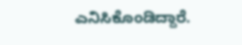ಎನಿಸಿಕೊಂಡಿದ್ದಾರೆ.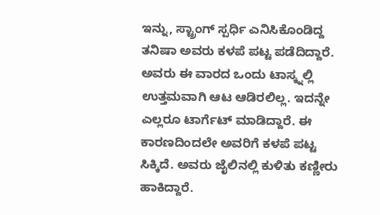ಇನ್ನು, ಸ್ಟ್ರಾಂಗ್ ಸ್ಪರ್ಧಿ ಎನಿಸಿಕೊಂಡಿದ್ದ ತನಿಷಾ ಅವರು ಕಳಪೆ ಪಟ್ಟ ಪಡೆದಿದ್ದಾರೆ. ಅವರು ಈ ವಾರದ ಒಂದು ಟಾಸ್ಕ್ನಲ್ಲಿ ಉತ್ತಮವಾಗಿ ಆಟ ಆಡಿರಲಿಲ್ಲ. ಇದನ್ನೇ ಎಲ್ಲರೂ ಟಾರ್ಗೆಟ್ ಮಾಡಿದ್ದಾರೆ. ಈ ಕಾರಣದಿಂದಲೇ ಅವರಿಗೆ ಕಳಪೆ ಪಟ್ಟ ಸಿಕ್ಕಿದೆ. ಅವರು ಜೈಲಿನಲ್ಲಿ ಕುಳಿತು ಕಣ್ಣೀರು ಹಾಕಿದ್ದಾರೆ.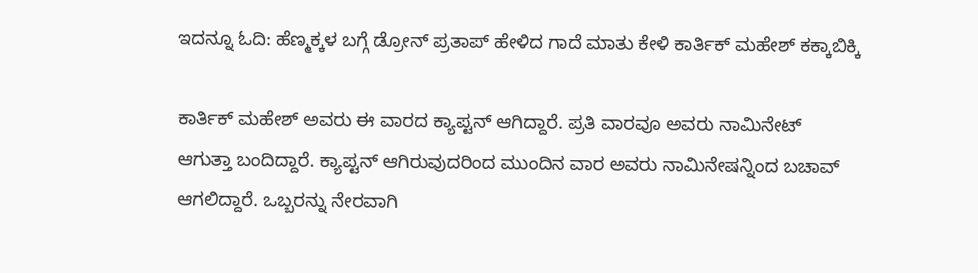ಇದನ್ನೂ ಓದಿ: ಹೆಣ್ಮಕ್ಕಳ ಬಗ್ಗೆ ಡ್ರೋನ್ ಪ್ರತಾಪ್ ಹೇಳಿದ ಗಾದೆ ಮಾತು ಕೇಳಿ ಕಾರ್ತಿಕ್ ಮಹೇಶ್ ಕಕ್ಕಾಬಿಕ್ಕಿ

ಕಾರ್ತಿಕ್ ಮಹೇಶ್ ಅವರು ಈ ವಾರದ ಕ್ಯಾಪ್ಟನ್ ಆಗಿದ್ದಾರೆ. ಪ್ರತಿ ವಾರವೂ ಅವರು ನಾಮಿನೇಟ್ ಆಗುತ್ತಾ ಬಂದಿದ್ದಾರೆ. ಕ್ಯಾಪ್ಟನ್ ಆಗಿರುವುದರಿಂದ ಮುಂದಿನ ವಾರ ಅವರು ನಾಮಿನೇಷನ್ನಿಂದ ಬಚಾವ್ ಆಗಲಿದ್ದಾರೆ. ಒಬ್ಬರನ್ನು ನೇರವಾಗಿ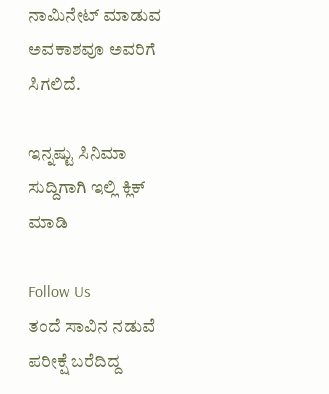ನಾಮಿನೇಟ್ ಮಾಡುವ ಅವಕಾಶವೂ ಅವರಿಗೆ ಸಿಗಲಿದೆ.

ಇನ್ನಷ್ಟು ಸಿನಿಮಾ ಸುದ್ದಿಗಾಗಿ ಇಲ್ಲಿ ಕ್ಲಿಕ್ ಮಾಡಿ

Follow Us
ತಂದೆ ಸಾವಿನ ನಡುವೆ ಪರೀಕ್ಷೆ ಬರೆದಿದ್ದ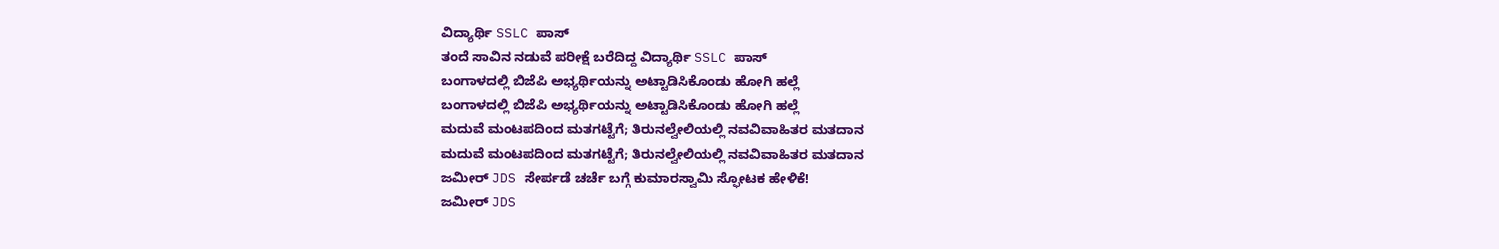ವಿದ್ಯಾರ್ಥಿ SSLC ಪಾಸ್
ತಂದೆ ಸಾವಿನ ನಡುವೆ ಪರೀಕ್ಷೆ ಬರೆದಿದ್ದ ವಿದ್ಯಾರ್ಥಿ SSLC ಪಾಸ್
ಬಂಗಾಳದಲ್ಲಿ ಬಿಜೆಪಿ ಅಭ್ಯರ್ಥಿಯನ್ನು ಅಟ್ಟಾಡಿಸಿಕೊಂಡು ಹೋಗಿ ಹಲ್ಲೆ
ಬಂಗಾಳದಲ್ಲಿ ಬಿಜೆಪಿ ಅಭ್ಯರ್ಥಿಯನ್ನು ಅಟ್ಟಾಡಿಸಿಕೊಂಡು ಹೋಗಿ ಹಲ್ಲೆ
ಮದುವೆ ಮಂಟಪದಿಂದ ಮತಗಟ್ಟೆಗೆ; ತಿರುನಲ್ವೇಲಿಯಲ್ಲಿ ನವವಿವಾಹಿತರ ಮತದಾನ
ಮದುವೆ ಮಂಟಪದಿಂದ ಮತಗಟ್ಟೆಗೆ; ತಿರುನಲ್ವೇಲಿಯಲ್ಲಿ ನವವಿವಾಹಿತರ ಮತದಾನ
ಜಮೀರ್ JDS ಸೇರ್ಪಡೆ ಚರ್ಚೆ ಬಗ್ಗೆ ಕುಮಾರಸ್ವಾಮಿ ಸ್ಫೋಟಕ ಹೇಳಿಕೆ!
ಜಮೀರ್ JDS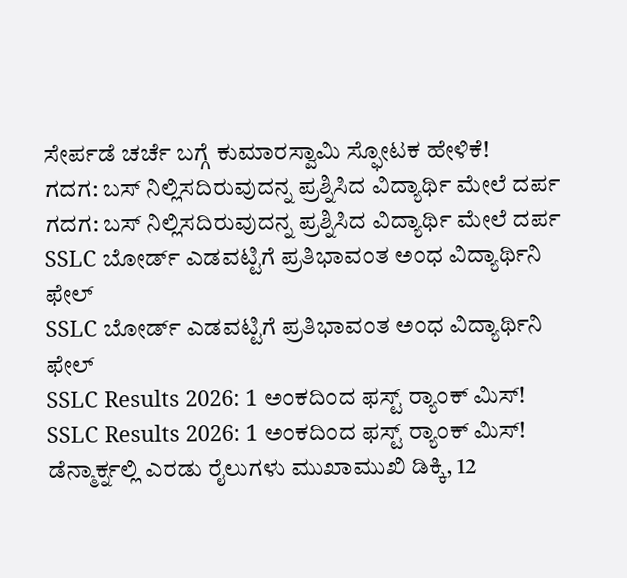ಸೇರ್ಪಡೆ ಚರ್ಚೆ ಬಗ್ಗೆ ಕುಮಾರಸ್ವಾಮಿ ಸ್ಫೋಟಕ ಹೇಳಿಕೆ!
ಗದಗ: ಬಸ್ ನಿಲ್ಲಿಸದಿರುವುದನ್ನ ಪ್ರಶ್ನಿಸಿದ ವಿದ್ಯಾರ್ಥಿ ಮೇಲೆ ದರ್ಪ
ಗದಗ: ಬಸ್ ನಿಲ್ಲಿಸದಿರುವುದನ್ನ ಪ್ರಶ್ನಿಸಿದ ವಿದ್ಯಾರ್ಥಿ ಮೇಲೆ ದರ್ಪ
SSLC ಬೋರ್ಡ್ ಎಡವಟ್ಟಿಗೆ ಪ್ರತಿಭಾವಂತ ಅಂಧ ವಿದ್ಯಾರ್ಥಿನಿ ಫೇಲ್
SSLC ಬೋರ್ಡ್ ಎಡವಟ್ಟಿಗೆ ಪ್ರತಿಭಾವಂತ ಅಂಧ ವಿದ್ಯಾರ್ಥಿನಿ ಫೇಲ್
SSLC Results 2026: 1 ಅಂಕದಿಂದ ಫಸ್ಟ್ ರ‍್ಯಾಂಕ್ ಮಿಸ್!
SSLC Results 2026: 1 ಅಂಕದಿಂದ ಫಸ್ಟ್ ರ‍್ಯಾಂಕ್ ಮಿಸ್!
ಡೆನ್ಮಾರ್ಕ್ನಲ್ಲಿ ಎರಡು ರೈಲುಗಳು ಮುಖಾಮುಖಿ ಡಿಕ್ಕಿ, 12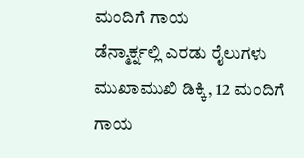ಮಂದಿಗೆ ಗಾಯ
ಡೆನ್ಮಾರ್ಕ್ನಲ್ಲಿ ಎರಡು ರೈಲುಗಳು ಮುಖಾಮುಖಿ ಡಿಕ್ಕಿ, 12 ಮಂದಿಗೆ ಗಾಯ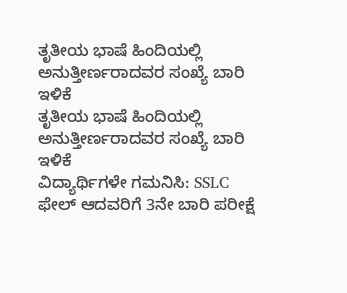ತೃತೀಯ ಭಾಷೆ ಹಿಂದಿಯಲ್ಲಿ ಅನುತ್ತೀರ್ಣರಾದವರ ಸಂಖ್ಯೆ ಬಾರಿ ಇಳಿಕೆ
ತೃತೀಯ ಭಾಷೆ ಹಿಂದಿಯಲ್ಲಿ ಅನುತ್ತೀರ್ಣರಾದವರ ಸಂಖ್ಯೆ ಬಾರಿ ಇಳಿಕೆ
ವಿದ್ಯಾರ್ಥಿಗಳೇ ಗಮನಿಸಿ: SSLC ಫೇಲ್ ಆದವರಿಗೆ 3ನೇ ಬಾರಿ ಪರೀಕ್ಷೆ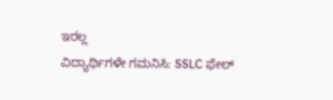ಇರಲ್ಲ
ವಿದ್ಯಾರ್ಥಿಗಳೇ ಗಮನಿಸಿ: SSLC ಫೇಲ್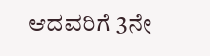ಆದವರಿಗೆ 3ನೇ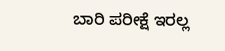ಬಾರಿ ಪರೀಕ್ಷೆ ಇರಲ್ಲ